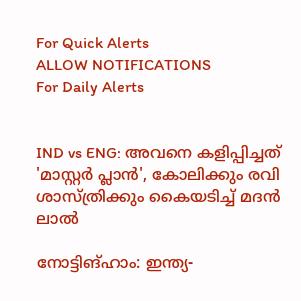For Quick Alerts
ALLOW NOTIFICATIONS
For Daily Alerts


IND vs ENG: അവനെ കളിപ്പിച്ചത് 'മാസ്റ്റര്‍ പ്ലാന്‍', കോലിക്കും രവി ശാസ്ത്രിക്കും കൈയടിച്ച് മദന്‍ ലാല്‍

നോട്ടിങ്ഹാം: ഇന്ത്യ-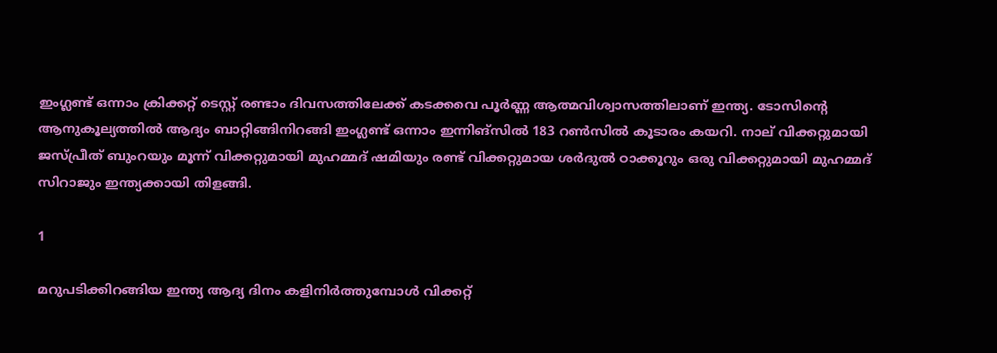ഇംഗ്ലണ്ട് ഒന്നാം ക്രിക്കറ്റ് ടെസ്റ്റ് രണ്ടാം ദിവസത്തിലേക്ക് കടക്കവെ പൂര്‍ണ്ണ ആത്മവിശ്വാസത്തിലാണ് ഇന്ത്യ. ടോസിന്റെ ആനുകൂല്യത്തില്‍ ആദ്യം ബാറ്റിങ്ങിനിറങ്ങി ഇംഗ്ലണ്ട് ഒന്നാം ഇന്നിങ്‌സില്‍ 183 റണ്‍സില്‍ കൂടാരം കയറി. നാല് വിക്കറ്റുമായി ജസ്പ്രീത് ബുംറയും മൂന്ന് വിക്കറ്റുമായി മുഹമ്മദ് ഷമിയും രണ്ട് വിക്കറ്റുമായ ശര്‍ദുല്‍ ഠാക്കൂറും ഒരു വിക്കറ്റുമായി മുഹമ്മദ് സിറാജും ഇന്ത്യക്കായി തിളങ്ങി.

1

മറുപടിക്കിറങ്ങിയ ഇന്ത്യ ആദ്യ ദിനം കളിനിര്‍ത്തുമ്പോള്‍ വിക്കറ്റ്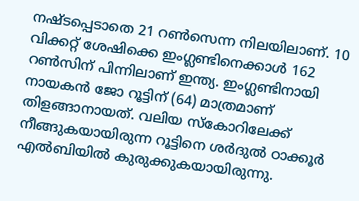നഷ്ടപ്പെടാതെ 21 റണ്‍സെന്ന നിലയിലാണ്. 10 വിക്കറ്റ് ശേഷിക്കെ ഇംഗ്ലണ്ടിനെക്കാള്‍ 162 റണ്‍സിന് പിന്നിലാണ് ഇന്ത്യ. ഇംഗ്ലണ്ടിനായി നായകന്‍ ജോ റൂട്ടിന് (64) മാത്രമാണ് തിളങ്ങാനായത്. വലിയ സ്‌കോറിലേക്ക് നീങ്ങുകയായിരുന്ന റൂട്ടിനെ ശര്‍ദുല്‍ ഠാക്കൂര്‍ എല്‍ബിയില്‍ കുരുക്കുകയായിരുന്നു.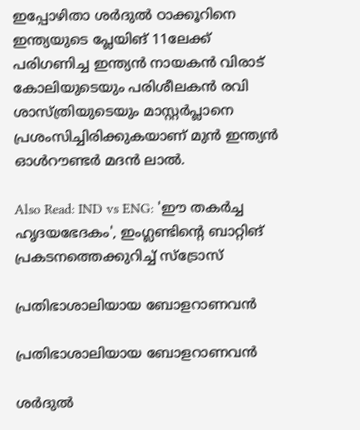ഇപ്പോഴിതാ ശര്‍ദുല്‍ ഠാക്കൂറിനെ ഇന്ത്യയുടെ പ്ലേയിങ് 11ലേക്ക് പരിഗണിച്ച ഇന്ത്യന്‍ നായകന്‍ വിരാട് കോലിയുടെയും പരിശീലകന്‍ രവി ശാസ്ത്രിയുടെയും മാസ്റ്റര്‍പ്ലാനെ പ്രശംസിച്ചിരിക്കുകയാണ് മുന്‍ ഇന്ത്യന്‍ ഓള്‍റൗണ്ടര്‍ മദന്‍ ലാല്‍.

Also Read: IND vs ENG: 'ഈ തകര്‍ച്ച ഹൃദയഭേദകം', ഇംഗ്ലണ്ടിന്റെ ബാറ്റിങ് പ്രകടനത്തെക്കുറിച്ച് സ്‌ട്രോസ്

പ്രതിഭാശാലിയായ ബോളറാണവന്‍

പ്രതിഭാശാലിയായ ബോളറാണവന്‍

ശര്‍ദുല്‍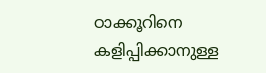ഠാക്കൂറിനെ കളിപ്പിക്കാനുള്ള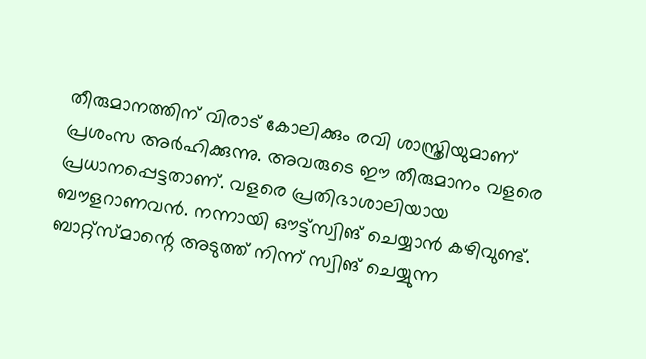തീരുമാനത്തിന് വിരാട് കോലിക്കും രവി ശാസ്ത്രിയുമാണ് പ്രശംസ അര്‍ഹിക്കുന്നു. അവരുടെ ഈ തീരുമാനം വളരെ പ്രധാനപ്പെട്ടതാണ്. വളരെ പ്രതിഭാശാലിയായ ബൗളറാണവന്‍. നന്നായി ഔട്ട്‌സ്വിങ് ചെയ്യാന്‍ കഴിവുണ്ട്. ബാറ്റ്‌സ്മാന്റെ അടുത്ത് നിന്ന് സ്വിങ് ചെയ്യുന്ന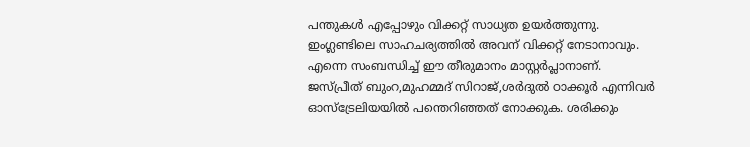പന്തുകള്‍ എപ്പോഴും വിക്കറ്റ് സാധ്യത ഉയര്‍ത്തുന്നു. ഇംഗ്ലണ്ടിലെ സാഹചര്യത്തില്‍ അവന് വിക്കറ്റ് നേടാനാവും. എന്നെ സംബന്ധിച്ച് ഈ തീരുമാനം മാസ്റ്റര്‍പ്ലാനാണ്. ജസ്പ്രീത് ബുംറ,മുഹമ്മദ് സിറാജ്,ശര്‍ദുല്‍ ഠാക്കൂര്‍ എന്നിവര്‍ ഓസ്‌ട്രേലിയയില്‍ പന്തെറിഞ്ഞത് നോക്കുക. ശരിക്കും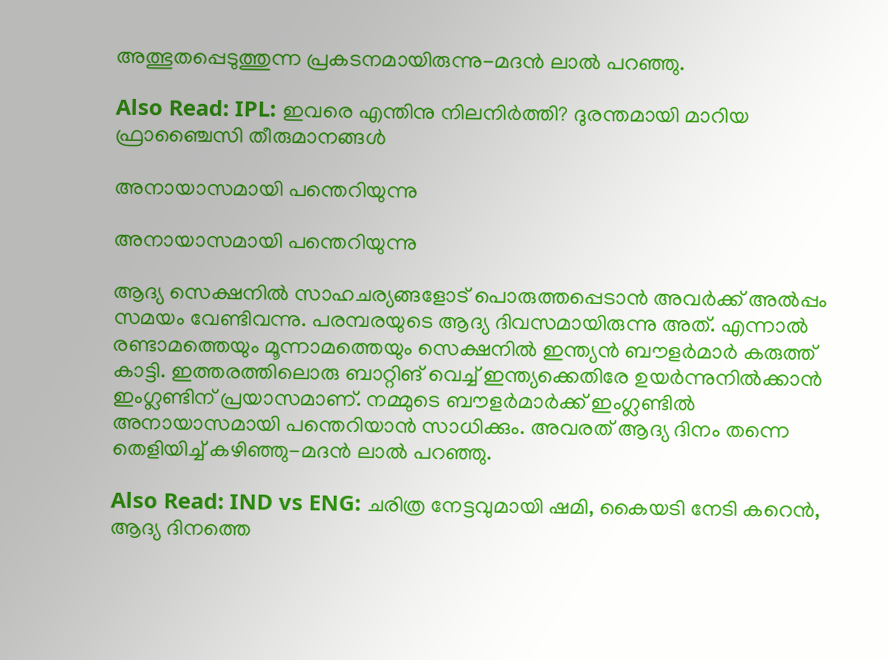അത്ഭുതപ്പെടുത്തുന്ന പ്രകടനമായിരുന്നു-മദന്‍ ലാല്‍ പറഞ്ഞു.

Also Read: IPL: ഇവരെ എന്തിനു നിലനിര്‍ത്തി? ദുരന്തമായി മാറിയ ഫ്രാഞ്ചൈസി തീരുമാനങ്ങള്‍

അനായാസമായി പന്തെറിയുന്നു

അനായാസമായി പന്തെറിയുന്നു

ആദ്യ സെക്ഷനില്‍ സാഹചര്യങ്ങളോട് പൊരുത്തപ്പെടാന്‍ അവര്‍ക്ക് അല്‍പ്പം സമയം വേണ്ടിവന്നു. പരമ്പരയുടെ ആദ്യ ദിവസമായിരുന്നു അത്. എന്നാല്‍ രണ്ടാമത്തെയും മൂന്നാമത്തെയും സെക്ഷനില്‍ ഇന്ത്യന്‍ ബൗളര്‍മാര്‍ കരുത്ത് കാട്ടി. ഇത്തരത്തിലൊരു ബാറ്റിങ് വെച്ച് ഇന്ത്യക്കെതിരേ ഉയര്‍ന്നുനില്‍ക്കാന്‍ ഇംഗ്ലണ്ടിന് പ്രയാസമാണ്. നമ്മുടെ ബൗളര്‍മാര്‍ക്ക് ഇംഗ്ലണ്ടില്‍ അനായാസമായി പന്തെറിയാന്‍ സാധിക്കും. അവരത് ആദ്യ ദിനം തന്നെ തെളിയിച്ച് കഴിഞ്ഞു-മദന്‍ ലാല്‍ പറഞ്ഞു.

Also Read: IND vs ENG: ചരിത്ര നേട്ടവുമായി ഷമി, കൈയടി നേടി കറെന്‍, ആദ്യ ദിനത്തെ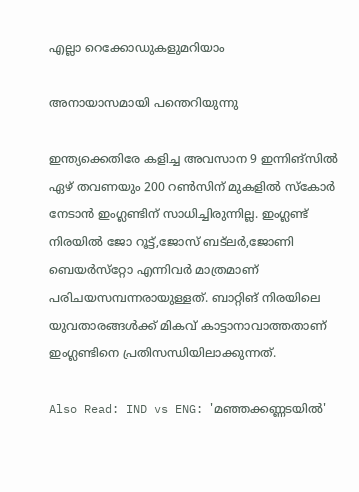എല്ലാ റെക്കോഡുകളുമറിയാം

അനായാസമായി പന്തെറിയുന്നു

ഇന്ത്യക്കെതിരേ കളിച്ച അവസാന 9 ഇന്നിങ്‌സില്‍ ഏഴ് തവണയും 200 റണ്‍സിന് മുകളില്‍ സ്‌കോര്‍ നേടാന്‍ ഇംഗ്ലണ്ടിന് സാധിച്ചിരുന്നില്ല. ഇംഗ്ലണ്ട് നിരയില്‍ ജോ റൂട്ട്,ജോസ് ബട്‌ലര്‍,ജോണി ബെയര്‍സ്‌റ്റോ എന്നിവര്‍ മാത്രമാണ് പരിചയസമ്പന്നരായുള്ളത്. ബാറ്റിങ് നിരയിലെ യുവതാരങ്ങള്‍ക്ക് മികവ് കാട്ടാനാവാത്തതാണ് ഇംഗ്ലണ്ടിനെ പ്രതിസന്ധിയിലാക്കുന്നത്.

Also Read: IND vs ENG: 'മഞ്ഞക്കണ്ണടയില്‍'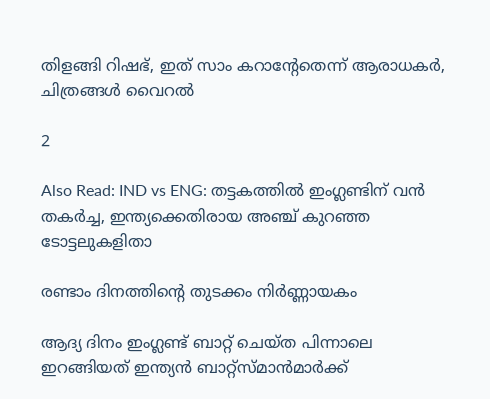തിളങ്ങി റിഷഭ്, ഇത് സാം കറാന്റേതെന്ന് ആരാധകര്‍, ചിത്രങ്ങള്‍ വൈറല്‍

2

Also Read: IND vs ENG: തട്ടകത്തില്‍ ഇംഗ്ലണ്ടിന് വന്‍ തകര്‍ച്ച, ഇന്ത്യക്കെതിരായ അഞ്ച് കുറഞ്ഞ ടോട്ടലുകളിതാ

രണ്ടാം ദിനത്തിന്റെ തുടക്കം നിര്‍ണ്ണായകം

ആദ്യ ദിനം ഇംഗ്ലണ്ട് ബാറ്റ് ചെയ്ത പിന്നാലെ ഇറങ്ങിയത് ഇന്ത്യന്‍ ബാറ്റ്‌സ്മാന്‍മാര്‍ക്ക്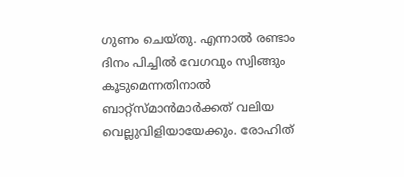ഗുണം ചെയ്തു. എന്നാല്‍ രണ്ടാം ദിനം പിച്ചില്‍ വേഗവും സ്വിങ്ങും കൂടുമെന്നതിനാല്‍ ബാറ്റ്‌സ്മാന്‍മാര്‍ക്കത് വലിയ വെല്ലുവിളിയായേക്കും. രോഹിത്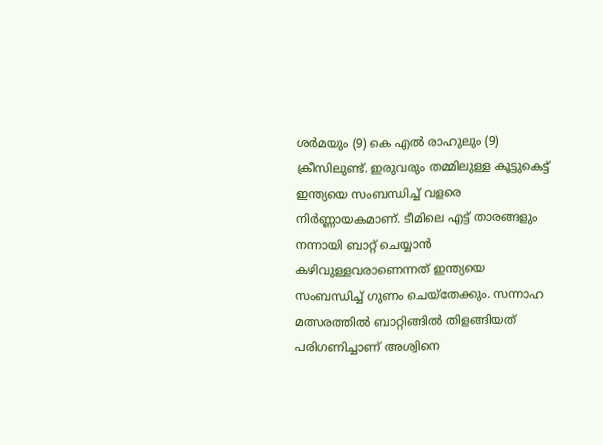ശര്‍മയും (9) കെ എല്‍ രാഹുലും (9) ക്രീസിലുണ്ട്. ഇരുവരും തമ്മിലുള്ള കൂട്ടുകെട്ട് ഇന്ത്യയെ സംബന്ധിച്ച് വളരെ നിര്‍ണ്ണായകമാണ്. ടീമിലെ എട്ട് താരങ്ങളും നന്നായി ബാറ്റ് ചെയ്യാന്‍ കഴിവുള്ളവരാണെന്നത് ഇന്ത്യയെ സംബന്ധിച്ച് ഗുണം ചെയ്‌തേക്കും. സന്നാഹ മത്സരത്തില്‍ ബാറ്റിങ്ങില്‍ തിളങ്ങിയത് പരിഗണിച്ചാണ് അശ്വിനെ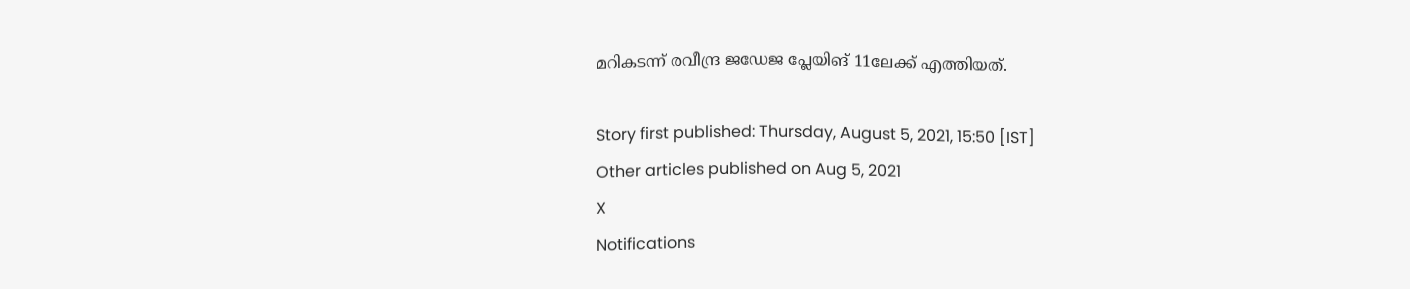മറികടന്ന് രവീന്ദ്ര ജഡേജ പ്ലേയിങ് 11ലേക്ക് എത്തിയത്.

Story first published: Thursday, August 5, 2021, 15:50 [IST]
Other articles published on Aug 5, 2021
X
Notifications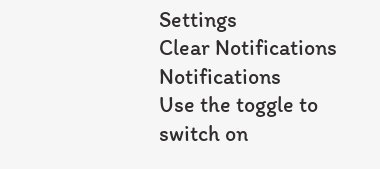Settings
Clear Notifications
Notifications
Use the toggle to switch on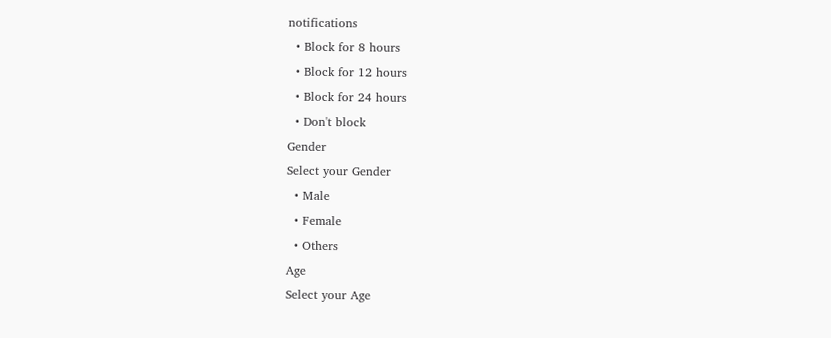notifications
  • Block for 8 hours
  • Block for 12 hours
  • Block for 24 hours
  • Don't block
Gender
Select your Gender
  • Male
  • Female
  • Others
Age
Select your Age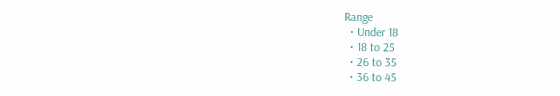Range
  • Under 18
  • 18 to 25
  • 26 to 35
  • 36 to 45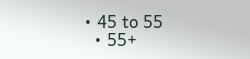• 45 to 55
  • 55+